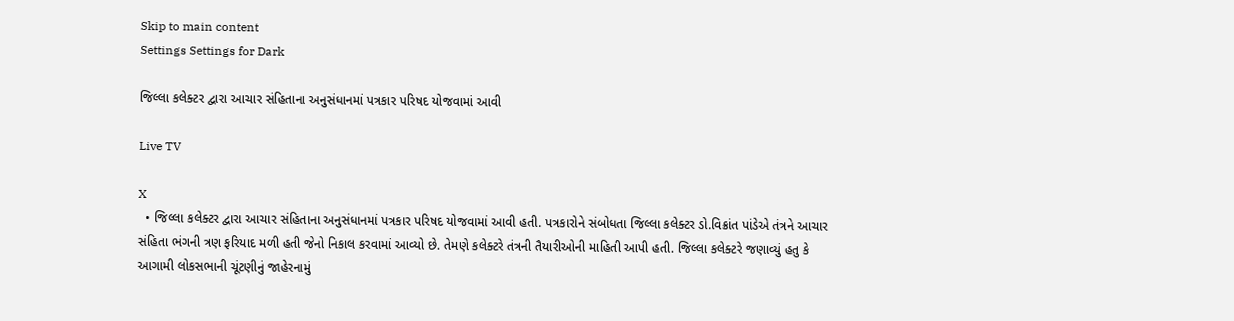Skip to main content
Settings Settings for Dark

જિલ્લા કલેક્ટર દ્વારા આચાર સંહિતાના અનુસંધાનમાં પત્રકાર પરિષદ યોજવામાં આવી

Live TV

X
  • જિલ્લા કલેક્ટર દ્વારા આચાર સંહિતાના અનુસંધાનમાં પત્રકાર પરિષદ યોજવામાં આવી હતી. પત્રકારોને સંબોધતા જિલ્લા કલેક્ટર ડો.વિક્રાંત પાંડેએ તંત્રને આચાર સંહિતા ભંગની ત્રણ ફરિયાદ મળી હતી જેનો નિકાલ કરવામાં આવ્યો છે. તેમણે કલેક્ટરે તંત્રની તૈયારીઓની માહિતી આપી હતી. જિલ્લા કલેક્ટરે જણાવ્યું હતુ કે આગામી લોકસભાની ચૂંટણીનું જાહેરનામું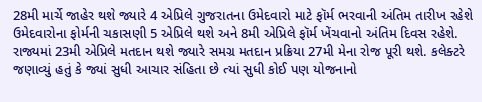28મી માર્ચે જાહેર થશે જ્યારે 4 એપ્રિલે ગુજરાતના ઉમેદવારો માટે ફૉર્મ ભરવાની અંતિમ તારીખ રહેશે ઉમેદવારોના ફોર્મની ચકાસણી 5 એપ્રિલે થશે અને 8મી એપ્રિલે ફૉર્મ ખેંચવાનો અંતિમ દિવસ રહેશે. રાજ્યમાં 23મી એપ્રિલે મતદાન થશે જ્યારે સમગ્ર મતદાન પ્રક્રિયા 27મી મેના રોજ પૂરી થશે. કલેક્ટરે જણાવ્યું હતું કે જ્યાં સુધી આચાર સંહિતા છે ત્યાં સુધી કોઈ પણ યોજનાનો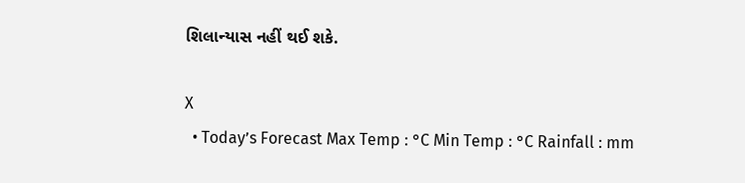શિલાન્યાસ નહીં થઈ શકે.

X
  • Today’s Forecast Max Temp : °C Min Temp : °C Rainfall : mm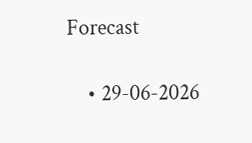Forecast

    • 29-06-2026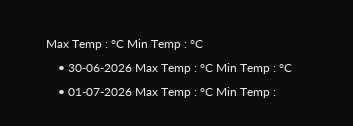Max Temp : °C Min Temp : °C
    • 30-06-2026 Max Temp : °C Min Temp : °C
    • 01-07-2026 Max Temp : °C Min Temp :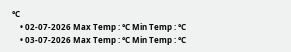°C
    • 02-07-2026 Max Temp : °C Min Temp : °C
    • 03-07-2026 Max Temp : °C Min Temp : °C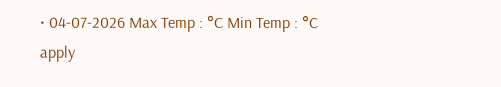• 04-07-2026 Max Temp : °C Min Temp : °C
apply